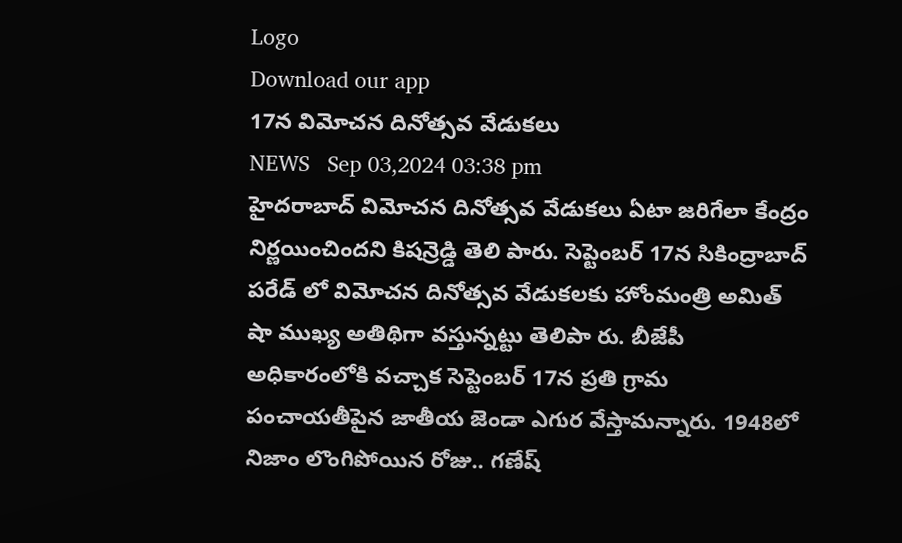Logo
Download our app
17న విమోచన దినోత్సవ వేడుకలు
NEWS   Sep 03,2024 03:38 pm
హైదరాబాద్ విమోచన దినోత్సవ వేడుకలు ఏటా జరిగేలా కేంద్రం నిర్ణయించిందని కిషన్రెడ్డి తెలి పారు. సెప్టెంబర్ 17న సికింద్రాబాద్ పరేడ్ లో విమోచన దినోత్సవ వేడుకలకు హోంమంత్రి అమిత్ షా ముఖ్య అతిథిగా వ‌స్తున్న‌ట్టు తెలిపా రు. బీజేపీ అధికారంలోకి వచ్చాక సెప్టెంబర్ 17న ప్రతి గ్రామ పంచాయతీపైన జాతీయ జెండా ఎగుర వేస్తామన్నారు. 1948లో నిజాం లొంగిపోయిన రోజు.. గణేష్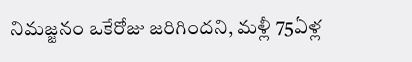నిమజ్జనం ఒకేరోజు జరిగిందని, మళ్లీ 75ఏళ్ల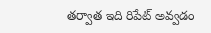తర్వాత ఇది రిపేట్ అవ్వడం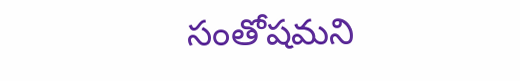సంతోషమని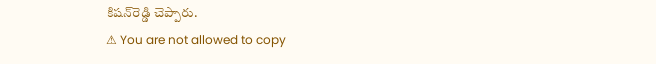కిషన్‌రెడ్డి చెప్పారు.
⚠ You are not allowed to copy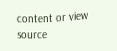content or view source